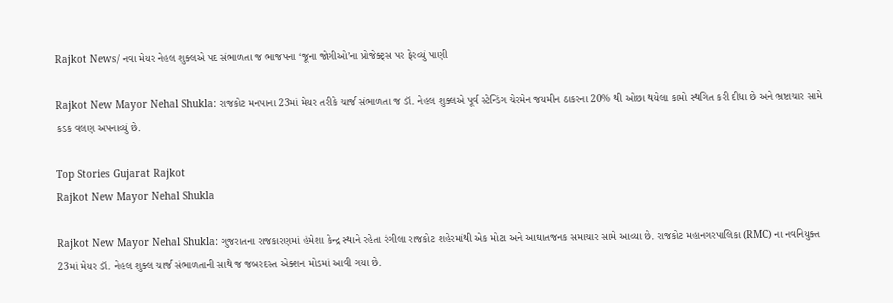Rajkot News/ નવા મેયર નેહલ શુક્લએ પદ સંભાળતા જ ભાજપના ‘જૂના જોગીઓ’ના પ્રોજેક્ટ્સ પર ફેરવ્યું પાણી

Rajkot New Mayor Nehal Shukla: રાજકોટ મનપાના 23માં મેયર તરીકે ચાર્જ સંભાળતા જ ડૉ. નેહલ શુક્લએ પૂર્વ સ્ટેન્ડિંગ ચેરમેન જયમીન ઠાકરના 20% થી ઓછા થયેલા કામો સ્થગિત કરી દીધા છે અને ભ્રષ્ટાચાર સામે કડક વલણ અપનાવ્યું છે.

Top Stories Gujarat Rajkot
Rajkot New Mayor Nehal Shukla

Rajkot New Mayor Nehal Shukla: ગુજરાતના રાજકારણમાં હંમેશા કેન્દ્ર સ્થાને રહેતા રંગીલા રાજકોટ શહેરમાંથી એક મોટા અને આઘાતજનક સમાચાર સામે આવ્યા છે. રાજકોટ મહાનગરપાલિકા (RMC) ના નવનિયુક્ત 23માં મેયર ડૉ. નેહલ શુક્લ ચાર્જ સંભાળતાની સાથે જ જબરદસ્ત એક્શન મોડમાં આવી ગયા છે.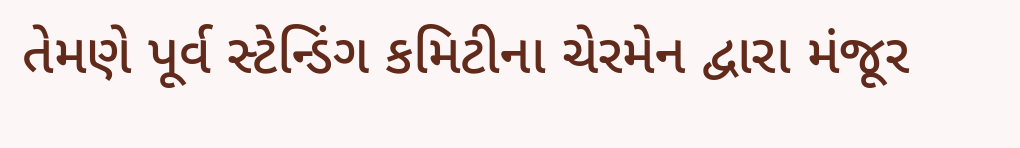તેમણે પૂર્વ સ્ટેન્ડિંગ કમિટીના ચેરમેન દ્વારા મંજૂર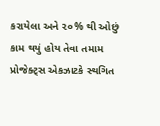કરાયેલા અને ૨૦% થી ઓછું કામ થયું હોય તેવા તમામ પ્રોજેક્ટ્સ એકઝાટકે સ્થગિત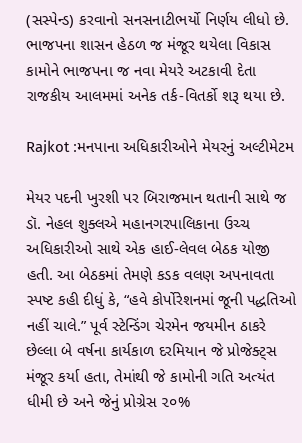(સસ્પેન્ડ) કરવાનો સનસનાટીભર્યો નિર્ણય લીધો છે. ભાજપના શાસન હેઠળ જ મંજૂર થયેલા વિકાસ કામોને ભાજપના જ નવા મેયરે અટકાવી દેતા રાજકીય આલમમાં અનેક તર્ક-વિતર્કો શરૂ થયા છે.

Rajkot :મનપાના અધિકારીઓને મેયરનું અલ્ટીમેટમ

મેયર પદની ખુરશી પર બિરાજમાન થતાની સાથે જ ડૉ. નેહલ શુક્લએ મહાનગરપાલિકાના ઉચ્ચ અધિકારીઓ સાથે એક હાઈ-લેવલ બેઠક યોજી હતી. આ બેઠકમાં તેમણે કડક વલણ અપનાવતા સ્પષ્ટ કહી દીધું કે, “હવે કોર્પોરેશનમાં જૂની પદ્ધતિઓ નહીં ચાલે.” પૂર્વ સ્ટેન્ડિંગ ચેરમેન જયમીન ઠાકરે છેલ્લા બે વર્ષના કાર્યકાળ દરમિયાન જે પ્રોજેક્ટ્સ મંજૂર કર્યા હતા, તેમાંથી જે કામોની ગતિ અત્યંત ધીમી છે અને જેનું પ્રોગ્રેસ ૨૦%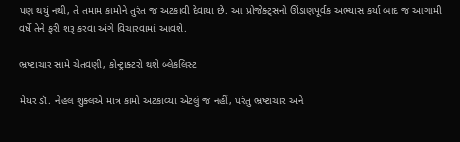પણ થયું નથી, તે તમામ કામોને તુરંત જ અટકાવી દેવાયા છે. આ પ્રોજેક્ટ્સનો ઊંડાણપૂર્વક અભ્યાસ કર્યા બાદ જ આગામી વર્ષે તેને ફરી શરૂ કરવા અંગે વિચારવામાં આવશે.

ભ્રષ્ટાચાર સામે ચેતવણી, કોન્ટ્રાક્ટરો થશે બ્લેકલિસ્ટ

મેયર ડૉ. નેહલ શુક્લએ માત્ર કામો અટકાવ્યા એટલું જ નહીં, પરંતુ ભ્રષ્ટાચાર અને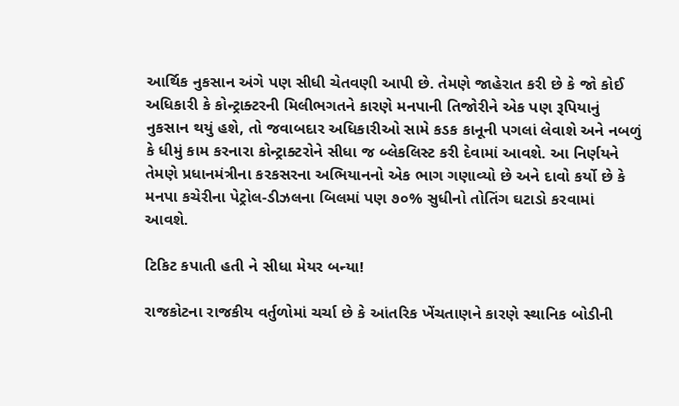આર્થિક નુકસાન અંગે પણ સીધી ચેતવણી આપી છે. તેમણે જાહેરાત કરી છે કે જો કોઈ અધિકારી કે કોન્ટ્રાક્ટરની મિલીભગતને કારણે મનપાની તિજોરીને એક પણ રૂપિયાનું નુકસાન થયું હશે, તો જવાબદાર અધિકારીઓ સામે કડક કાનૂની પગલાં લેવાશે અને નબળું કે ધીમું કામ કરનારા કોન્ટ્રાક્ટરોને સીધા જ બ્લેકલિસ્ટ કરી દેવામાં આવશે. આ નિર્ણયને તેમણે પ્રધાનમંત્રીના કરકસરના અભિયાનનો એક ભાગ ગણાવ્યો છે અને દાવો કર્યો છે કે મનપા કચેરીના પેટ્રોલ-ડીઝલના બિલમાં પણ ૭૦% સુધીનો તોતિંગ ઘટાડો કરવામાં આવશે.

ટિકિટ કપાતી હતી ને સીધા મેયર બન્યા!

રાજકોટના રાજકીય વર્તુળોમાં ચર્ચા છે કે આંતરિક ખેંચતાણને કારણે સ્થાનિક બોડીની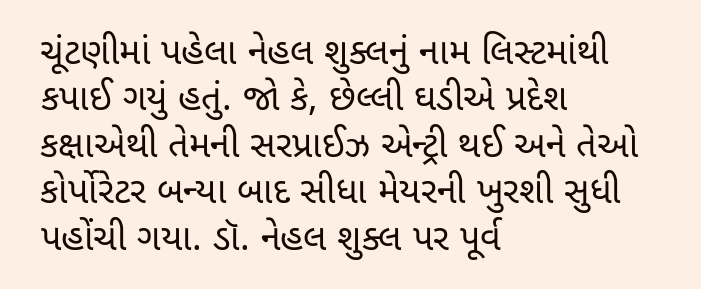ચૂંટણીમાં પહેલા નેહલ શુક્લનું નામ લિસ્ટમાંથી કપાઈ ગયું હતું. જો કે, છેલ્લી ઘડીએ પ્રદેશ કક્ષાએથી તેમની સરપ્રાઈઝ એન્ટ્રી થઈ અને તેઓ કોર્પોરેટર બન્યા બાદ સીધા મેયરની ખુરશી સુધી પહોંચી ગયા. ડૉ. નેહલ શુક્લ પર પૂર્વ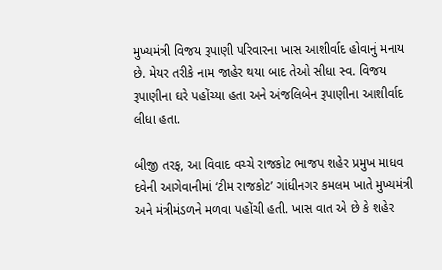મુખ્યમંત્રી વિજય રૂપાણી પરિવારના ખાસ આશીર્વાદ હોવાનું મનાય છે. મેયર તરીકે નામ જાહેર થયા બાદ તેઓ સીધા સ્વ. વિજય રૂપાણીના ઘરે પહોંચ્યા હતા અને અંજલિબેન રૂપાણીના આશીર્વાદ લીધા હતા.

બીજી તરફ, આ વિવાદ વચ્ચે રાજકોટ ભાજપ શહેર પ્રમુખ માધવ દવેની આગેવાનીમાં ‘ટીમ રાજકોટ’ ગાંધીનગર કમલમ ખાતે મુખ્યમંત્રી અને મંત્રીમંડળને મળવા પહોંચી હતી. ખાસ વાત એ છે કે શહેર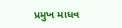પ્રમુખ માધવ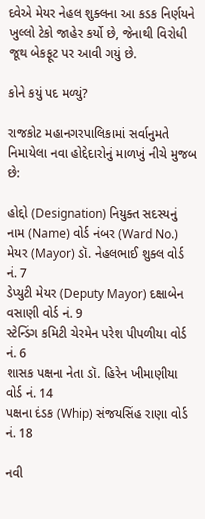દવેએ મેયર નેહલ શુક્લના આ કડક નિર્ણયને ખુલ્લો ટેકો જાહેર કર્યો છે, જેનાથી વિરોધી જૂથ બેકફૂટ પર આવી ગયું છે.

કોને કયું પદ મળ્યું?

રાજકોટ મહાનગરપાલિકામાં સર્વાનુમતે નિમાયેલા નવા હોદ્દેદારોનું માળખું નીચે મુજબ છે:

હોદ્દો (Designation) નિયુક્ત સદસ્યનું નામ (Name) વોર્ડ નંબર (Ward No.)
મેયર (Mayor) ડૉ. નેહલભાઈ શુક્લ વોર્ડ નં. 7
ડેપ્યુટી મેયર (Deputy Mayor) દક્ષાબેન વસાણી વોર્ડ નં. 9
સ્ટેન્ડિંગ કમિટી ચેરમેન પરેશ પીપળીયા વોર્ડ નં. 6
શાસક પક્ષના નેતા ડૉ. હિરેન ખીમાણીયા વોર્ડ નં. 14
પક્ષના દંડક (Whip) સંજયસિંહ રાણા વોર્ડ નં. 18

નવી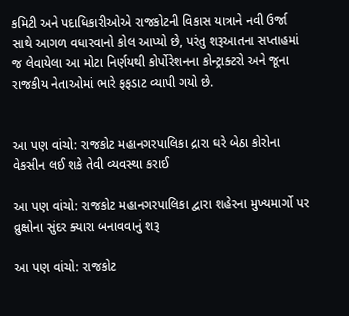કમિટી અને પદાધિકારીઓએ રાજકોટની વિકાસ યાત્રાને નવી ઉર્જા સાથે આગળ વધારવાનો કોલ આપ્યો છે, પરંતુ શરૂઆતના સપ્તાહમાં જ લેવાયેલા આ મોટા નિર્ણયથી કોર્પોરેશનના કોન્ટ્રાક્ટરો અને જૂના રાજકીય નેતાઓમાં ભારે ફફડાટ વ્યાપી ગયો છે.


આ પણ વાંચો: રાજકોટ મહાનગરપાલિકા દ્રારા ઘરે બેઠા કોરોના વેકસીન લઈ શકે તેવી વ્યવસ્થા કરાઈ

આ પણ વાંચો: રાજકોટ મહાનગરપાલિકા દ્વારા શહેરના મુખ્યમાર્ગો પર વ્રુક્ષોના સુંદર ક્યારા બનાવવાનું શરૂ

આ પણ વાંચો: રાજકોટ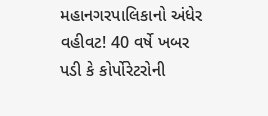મહાનગરપાલિકાનો અંધેર વહીવટ! 40 વર્ષે ખબર પડી કે કોર્પોરેટરોની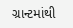ગ્રાન્ટમાંથી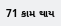71 કામ થાય